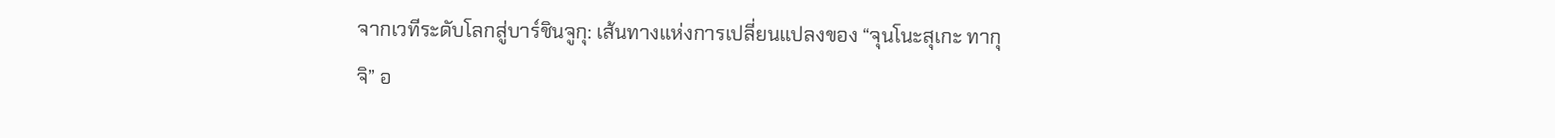จากเวทีระดับโลกสู่บาร์ชินจูกุ: เส้นทางแห่งการเปลี่ยนแปลงของ “จุนโนะสุเกะ ทากุจิ” อ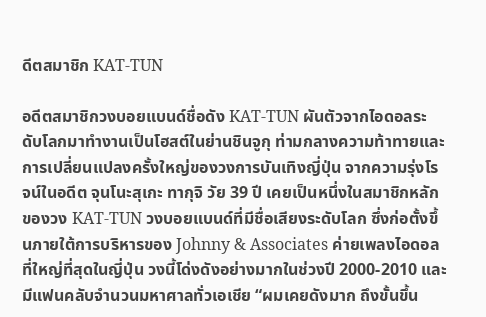ดีตสมาชิก KAT-TUN

อดีตสมาชิกวงบอยแบนด์ชื่อดัง KAT-TUN ผันตัวจากไอดอลระดับโลกมาทำงานเป็นโฮสต์ในย่านชินจูกุ ท่ามกลางความท้าทายและการเปลี่ยนแปลงครั้งใหญ่ของวงการบันเทิงญี่ปุ่น จากความรุ่งโรจน์ในอดีต จุนโนะสุเกะ ทากุจิ วัย 39 ปี เคยเป็นหนึ่งในสมาชิกหลักของวง KAT-TUN วงบอยแบนด์ที่มีชื่อเสียงระดับโลก ซึ่งก่อตั้งขึ้นภายใต้การบริหารของ Johnny & Associates ค่ายเพลงไอดอลที่ใหญ่ที่สุดในญี่ปุ่น วงนี้โด่งดังอย่างมากในช่วงปี 2000-2010 และมีแฟนคลับจำนวนมหาศาลทั่วเอเชีย “ผมเคยดังมาก ถึงขั้นขึ้น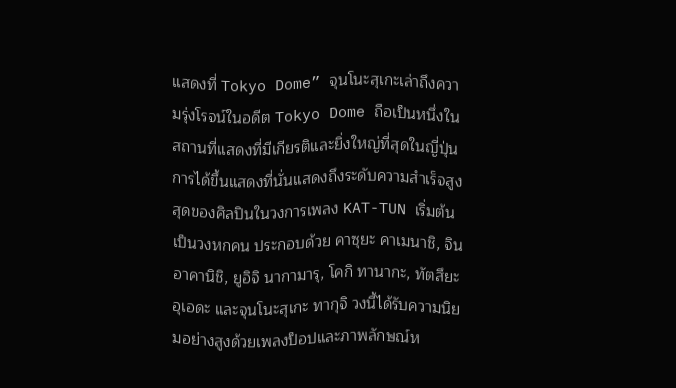แสดงที่ Tokyo Dome” จุนโนะสุเกะเล่าถึงความรุ่งโรจน์ในอดีต Tokyo Dome ถือเป็นหนึ่งในสถานที่แสดงที่มีเกียรติและยิ่งใหญ่ที่สุดในญี่ปุ่น การได้ขึ้นแสดงที่นั่นแสดงถึงระดับความสำเร็จสูงสุดของศิลปินในวงการเพลง KAT-TUN เริ่มต้นเป็นวงหกคน ประกอบด้วย คาซุยะ คาเมนาชิ, จิน อาคานิชิ, ยูอิจิ นากามารุ, โคกิ ทานากะ, ทัตสึยะ อุเอดะ และจุนโนะสุเกะ ทากุจิ วงนี้ได้รับความนิยมอย่างสูงด้วยเพลงป็อปและภาพลักษณ์ห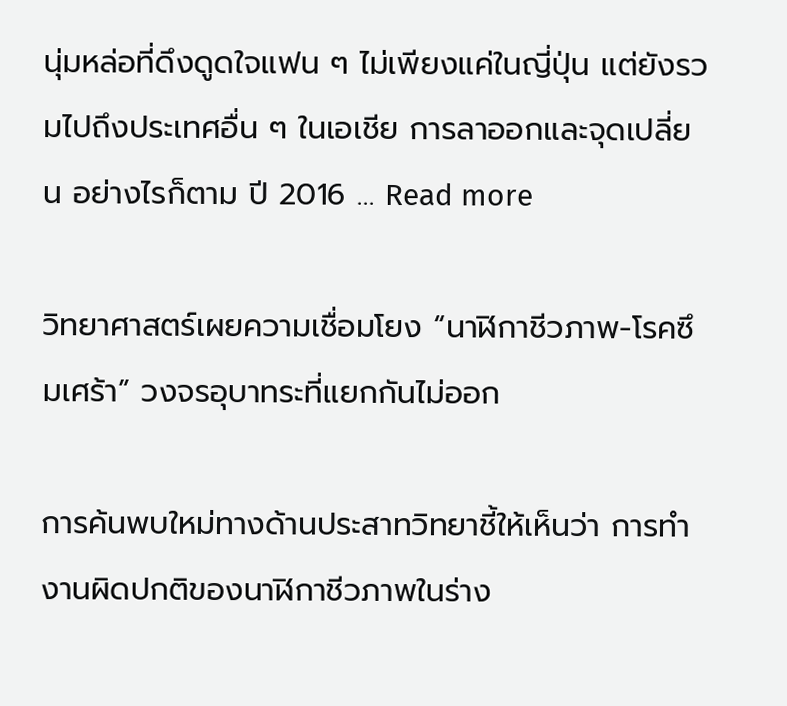นุ่มหล่อที่ดึงดูดใจแฟน ๆ ไม่เพียงแค่ในญี่ปุ่น แต่ยังรวมไปถึงประเทศอื่น ๆ ในเอเชีย การลาออกและจุดเปลี่ยน อย่างไรก็ตาม ปี 2016 … Read more

วิทยาศาสตร์เผยความเชื่อมโยง “นาฬิกาชีวภาพ-โรคซึมเศร้า” วงจรอุบาทระที่แยกกันไม่ออก

การค้นพบใหม่ทางด้านประสาทวิทยาชี้ให้เห็นว่า การทำงานผิดปกติของนาฬิกาชีวภาพในร่าง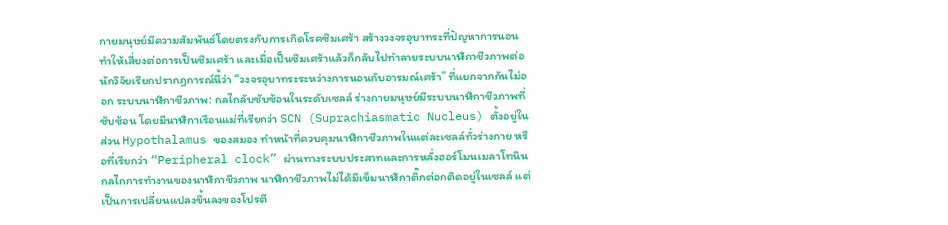กายมนุษย์มีความสัมพันธ์โดยตรงกับการเกิดโรคซึมเศร้า สร้างวงจรอุบาทระที่ปัญหาการนอนทำให้เสี่ยงต่อการเป็นซึมเศร้า และเมื่อเป็นซึมเศร้าแล้วก็กลับไปทำลายระบบนาฬิกาชีวภาพต่อ นักวิจัยเรียกปรากฏการณ์นี้ว่า “วงจรอุบาทระระหว่างการนอนกับอารมณ์เศร้า” ที่แยกจากกันไม่ออก ระบบนาฬิกาชีวภาพ: กลไกลับซับซ้อนในระดับเซลล์ ร่างกายมนุษย์มีระบบนาฬิกาชีวภาพที่ซับซ้อน โดยมีนาฬิกาเรือนแม่ที่เรียกว่า SCN (Suprachiasmatic Nucleus) ตั้งอยู่ในส่วน Hypothalamus ของสมอง ทำหน้าที่ควบคุมนาฬิกาชีวภาพในแต่ละเซลล์ทั่วร่างกาย หรือที่เรียกว่า “Peripheral clock” ผ่านทางระบบประสาทและการหลั่งฮอร์โมนเมลาโทนิน กลไกการทำงานของนาฬิกาชีวภาพ นาฬิกาชีวภาพไม่ได้มีเข็มนาฬิกาติ๊กต่อกติดอยู่ในเซลล์ แต่เป็นการเปลี่ยนแปลงขึ้นลงของโปรตี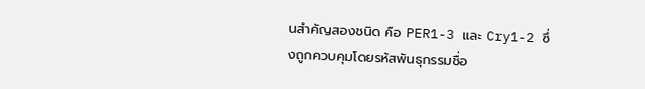นสำคัญสองชนิด คือ PER1-3 และ Cry1-2 ซึ่งถูกควบคุมโดยรหัสพันธุกรรมชื่อ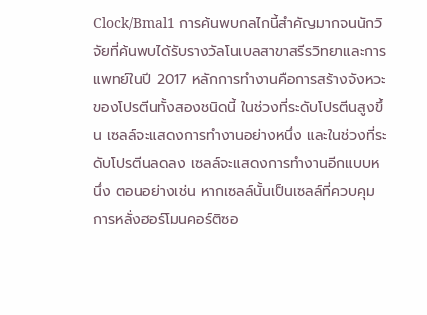Clock/Bmal1 การค้นพบกลไกนี้สำคัญมากจนนักวิจัยที่ค้นพบได้รับรางวัลโนเบลสาขาสรีรวิทยาและการแพทย์ในปี 2017 หลักการทำงานคือการสร้างจังหวะของโปรตีนทั้งสองชนิดนี้ ในช่วงที่ระดับโปรตีนสูงขึ้น เซลล์จะแสดงการทำงานอย่างหนึ่ง และในช่วงที่ระดับโปรตีนลดลง เซลล์จะแสดงการทำงานอีกแบบหนึ่ง ตอนอย่างเช่น หากเซลล์นั้นเป็นเซลล์ที่ควบคุมการหลั่งฮอร์โมนคอร์ติซอ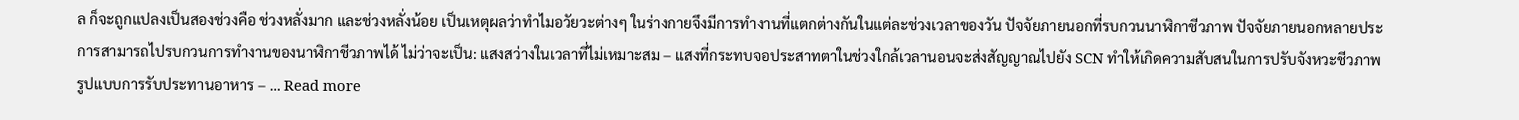ล ก็จะถูกแปลงเป็นสองช่วงคือ ช่วงหลั่งมาก และช่วงหลั่งน้อย เป็นเหตุผลว่าทำไมอวัยวะต่างๆ ในร่างกายจึงมีการทำงานที่แตกต่างกันในแต่ละช่วงเวลาของวัน ปัจจัยภายนอกที่รบกวนนาฬิกาชีวภาพ ปัจจัยภายนอกหลายประการสามารถไปรบกวนการทำงานของนาฬิกาชีวภาพได้ ไม่ว่าจะเป็น: แสงสว่างในเวลาที่ไม่เหมาะสม – แสงที่กระทบจอประสาทตาในช่วงใกล้เวลานอนจะส่งสัญญาณไปยัง SCN ทำให้เกิดความสับสนในการปรับจังหวะชีวภาพ รูปแบบการรับประทานอาหาร – … Read more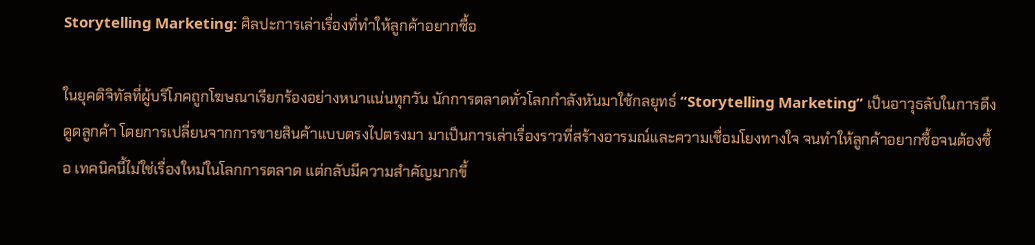Storytelling Marketing: ศิลปะการเล่าเรื่องที่ทำให้ลูกค้าอยากซื้อ

ในยุคดิจิทัลที่ผู้บริโภคถูกโฆษณาเรียกร้องอย่างหนาแน่นทุกวัน นักการตลาดทั่วโลกกำลังหันมาใช้กลยุทธ์ “Storytelling Marketing” เป็นอาวุธลับในการดึงดูดลูกค้า โดยการเปลี่ยนจากการขายสินค้าแบบตรงไปตรงมา มาเป็นการเล่าเรื่องราวที่สร้างอารมณ์และความเชื่อมโยงทางใจ จนทำให้ลูกค้าอยากซื้อจนต้องซื้อ เทคนิคนี้ไม่ใช่เรื่องใหม่ในโลกการตลาด แต่กลับมีความสำคัญมากขึ้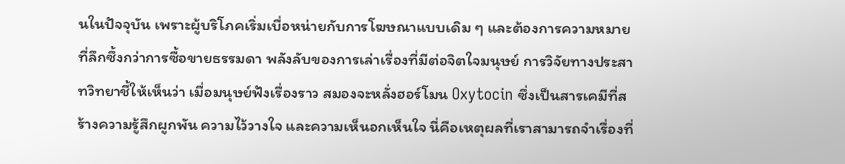นในปัจจุบัน เพราะผู้บริโภคเริ่มเบื่อหน่ายกับการโฆษณาแบบเดิม ๆ และต้องการความหมายที่ลึกซึ้งกว่าการซื้อขายธรรมดา พลังลับของการเล่าเรื่องที่มีต่อจิตใจมนุษย์ การวิจัยทางประสาทวิทยาชี้ให้เห็นว่า เมื่อมนุษย์ฟังเรื่องราว สมองจะหลั่งฮอร์โมน Oxytocin ซึ่งเป็นสารเคมีที่สร้างความรู้สึกผูกพัน ความไว้วางใจ และความเห็นอกเห็นใจ นี่คือเหตุผลที่เราสามารถจำเรื่องที่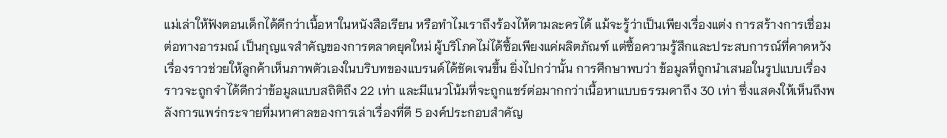แม่เล่าให้ฟังตอนเด็กได้ดีกว่าเนื้อหาในหนังสือเรียน หรือทำไมเราถึงร้องไห้ตามละครได้ แม้จะรู้ว่าเป็นเพียงเรื่องแต่ง การสร้างการเชื่อมต่อทางอารมณ์ เป็นกุญแจสำคัญของการตลาดยุคใหม่ ผู้บริโภคไม่ได้ซื้อเพียงแค่ผลิตภัณฑ์ แต่ซื้อความรู้สึกและประสบการณ์ที่คาดหวัง เรื่องราวช่วยให้ลูกค้าเห็นภาพตัวเองในบริบทของแบรนด์ได้ชัดเจนขึ้น ยิ่งไปกว่านั้น การศึกษาพบว่า ข้อมูลที่ถูกนำเสนอในรูปแบบเรื่องราวจะถูกจำได้ดีกว่าข้อมูลแบบสถิติถึง 22 เท่า และมีแนวโน้มที่จะถูกแชร์ต่อมากกว่าเนื้อหาแบบธรรมดาถึง 30 เท่า ซึ่งแสดงให้เห็นถึงพลังการแพร่กระจายที่มหาศาลของการเล่าเรื่องที่ดี 5 องค์ประกอบสำคัญ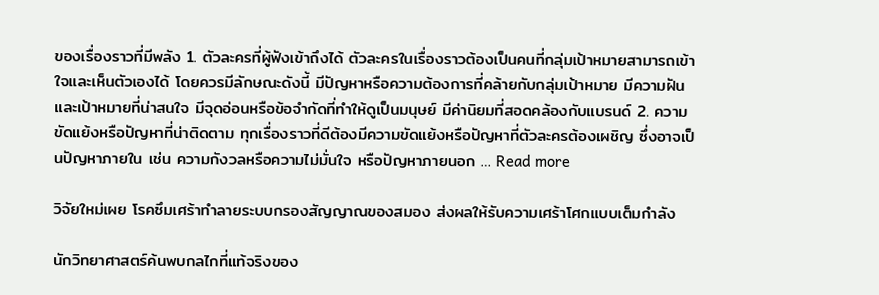ของเรื่องราวที่มีพลัง 1. ตัวละครที่ผู้ฟังเข้าถึงได้ ตัวละครในเรื่องราวต้องเป็นคนที่กลุ่มเป้าหมายสามารถเข้าใจและเห็นตัวเองได้ โดยควรมีลักษณะดังนี้ มีปัญหาหรือความต้องการที่คล้ายกับกลุ่มเป้าหมาย มีความฝันและเป้าหมายที่น่าสนใจ มีจุดอ่อนหรือข้อจำกัดที่ทำให้ดูเป็นมนุษย์ มีค่านิยมที่สอดคล้องกับแบรนด์ 2. ความขัดแย้งหรือปัญหาที่น่าติดตาม ทุกเรื่องราวที่ดีต้องมีความขัดแย้งหรือปัญหาที่ตัวละครต้องเผชิญ ซึ่งอาจเป็นปัญหาภายใน เช่น ความกังวลหรือความไม่มั่นใจ หรือปัญหาภายนอก … Read more

วิจัยใหม่เผย โรคซึมเศร้าทำลายระบบกรองสัญญาณของสมอง ส่งผลให้รับความเศร้าโศกแบบเต็มกำลัง

นักวิทยาศาสตร์ค้นพบกลไกที่แท้จริงของ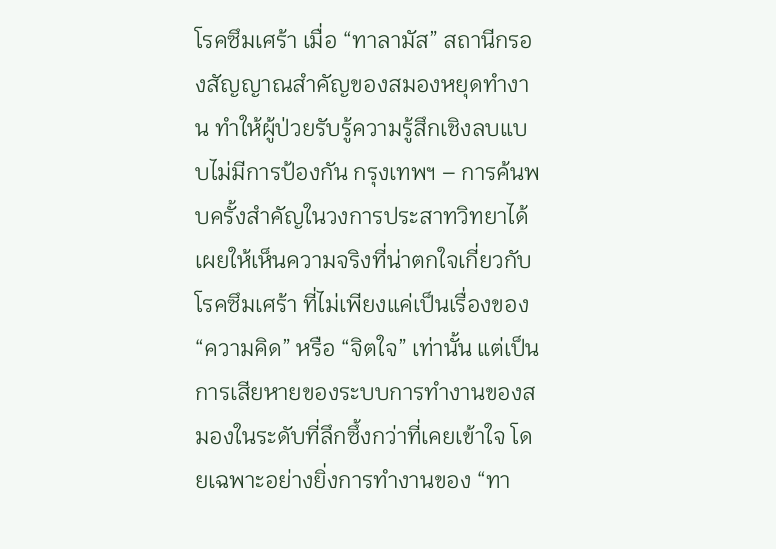โรคซึมเศร้า เมื่อ “ทาลามัส” สถานีกรองสัญญาณสำคัญของสมองหยุดทำงาน ทำให้ผู้ป่วยรับรู้ความรู้สึกเชิงลบแบบไม่มีการป้องกัน กรุงเทพฯ – การค้นพบครั้งสำคัญในวงการประสาทวิทยาได้เผยให้เห็นความจริงที่น่าตกใจเกี่ยวกับโรคซึมเศร้า ที่ไม่เพียงแค่เป็นเรื่องของ “ความคิด” หรือ “จิตใจ” เท่านั้น แต่เป็นการเสียหายของระบบการทำงานของสมองในระดับที่ลึกซึ้งกว่าที่เคยเข้าใจ โดยเฉพาะอย่างยิ่งการทำงานของ “ทา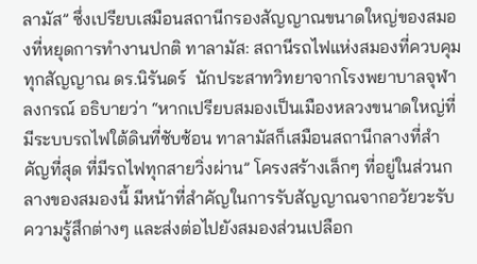ลามัส” ซึ่งเปรียบเสมือนสถานีกรองสัญญาณขนาดใหญ่ของสมองที่หยุดการทำงานปกติ ทาลามัส: สถานีรถไฟแห่งสมองที่ควบคุมทุกสัญญาณ ดร.นิรันดร์  นักประสาทวิทยาจากโรงพยาบาลจุฬาลงกรณ์ อธิบายว่า “หากเปรียบสมองเป็นเมืองหลวงขนาดใหญ่ที่มีระบบรถไฟใต้ดินที่ซับซ้อน ทาลามัสก็เสมือนสถานีกลางที่สำคัญที่สุด ที่มีรถไฟทุกสายวิ่งผ่าน” โครงสร้างเล็กๆ ที่อยู่ในส่วนกลางของสมองนี้ มีหน้าที่สำคัญในการรับสัญญาณจากอวัยวะรับความรู้สึกต่างๆ และส่งต่อไปยังสมองส่วนเปลือก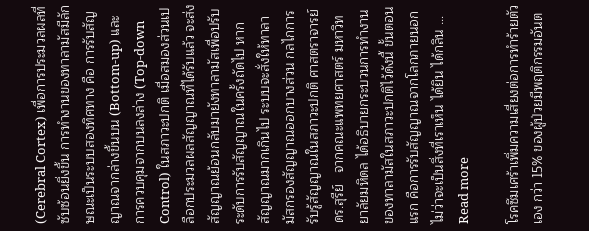(Cerebral Cortex) เพื่อการประมวลผลที่ซับซ้อนยิ่งขึ้น การทำงานของทาลามัสมีลักษณะเป็นระบบสองทิศทาง คือ การรับสัญญาณจากล่างขึ้นบน (Bottom-up) และการควบคุมจากบนลงล่าง (Top-down Control) ในสภาวะปกติ เมื่อสมองส่วนเปลือกประมวลผลสัญญาณที่ได้รับแล้ว จะส่งสัญญาณย้อนกลับมายังทาลามัสเพื่อปรับระดับการรับสัญญาณในครั้งถัดไป หากสัญญาณมากเกินไป ระบบจะสั่งให้ทาลามัสกรองสัญญาณออกบางส่วน กลไกการรับรู้สัญญาณในสภาวะปกติ ศาสตราจารย์ ดร.สุรีย์   จากคณะแพทยศาสตร์ มหาวิทยาลัยมหิดล ได้อธิบายกระบวนการทำงานของทาลามัสในสภาวะปกติไว้ดังนี้ ขั้นตอนแรก คือการรับสัญญาณจากโลกภายนอก ไม่ว่าจะเป็นสิ่งที่เราเห็น ได้ยิน ได้กลิน … Read more

โรคซึมเศร้าเพิ่มความเสี่ยงต่อการทำร้ายตัวเอง กว่า 15% ของผู้ป่วยมีพฤติกรรมอันต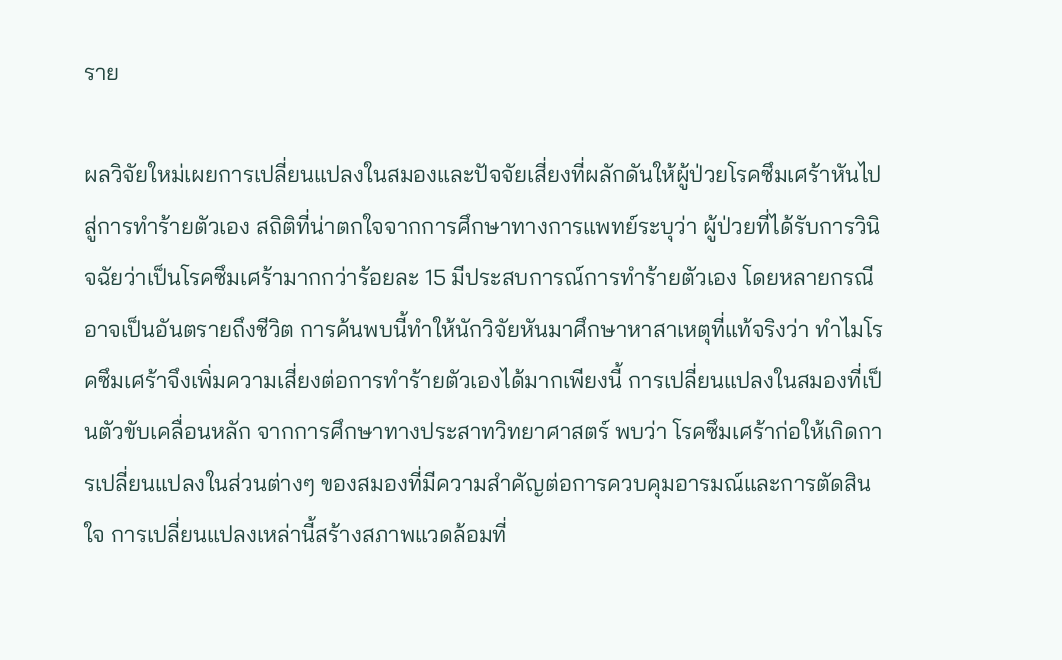ราย

ผลวิจัยใหม่เผยการเปลี่ยนแปลงในสมองและปัจจัยเสี่ยงที่ผลักดันให้ผู้ป่วยโรคซึมเศร้าหันไปสู่การทำร้ายตัวเอง สถิติที่น่าตกใจจากการศึกษาทางการแพทย์ระบุว่า ผู้ป่วยที่ได้รับการวินิจฉัยว่าเป็นโรคซึมเศร้ามากกว่าร้อยละ 15 มีประสบการณ์การทำร้ายตัวเอง โดยหลายกรณีอาจเป็นอันตรายถึงชีวิต การค้นพบนี้ทำให้นักวิจัยหันมาศึกษาหาสาเหตุที่แท้จริงว่า ทำไมโรคซึมเศร้าจึงเพิ่มความเสี่ยงต่อการทำร้ายตัวเองได้มากเพียงนี้ การเปลี่ยนแปลงในสมองที่เป็นตัวขับเคลื่อนหลัก จากการศึกษาทางประสาทวิทยาศาสตร์ พบว่า โรคซึมเศร้าก่อให้เกิดการเปลี่ยนแปลงในส่วนต่างๆ ของสมองที่มีความสำคัญต่อการควบคุมอารมณ์และการตัดสินใจ การเปลี่ยนแปลงเหล่านี้สร้างสภาพแวดล้อมที่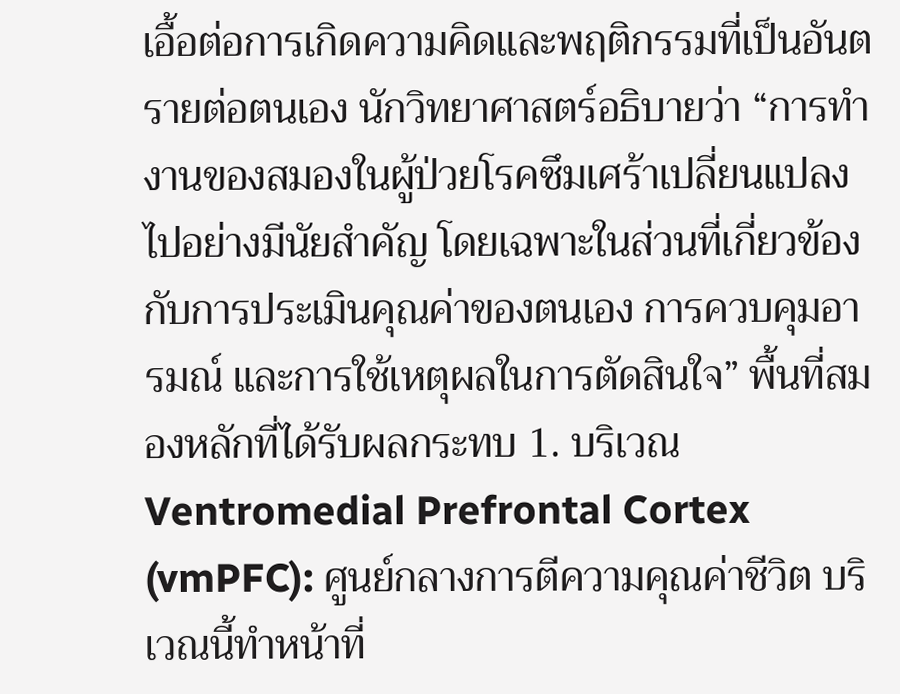เอื้อต่อการเกิดความคิดและพฤติกรรมที่เป็นอันตรายต่อตนเอง นักวิทยาศาสตร์อธิบายว่า “การทำงานของสมองในผู้ป่วยโรคซึมเศร้าเปลี่ยนแปลงไปอย่างมีนัยสำคัญ โดยเฉพาะในส่วนที่เกี่ยวข้องกับการประเมินคุณค่าของตนเอง การควบคุมอารมณ์ และการใช้เหตุผลในการตัดสินใจ” พื้นที่สมองหลักที่ได้รับผลกระทบ 1. บริเวณ Ventromedial Prefrontal Cortex (vmPFC): ศูนย์กลางการตีความคุณค่าชีวิต บริเวณนี้ทำหน้าที่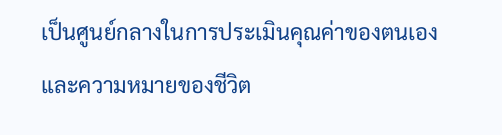เป็นศูนย์กลางในการประเมินคุณค่าของตนเองและความหมายของชีวิต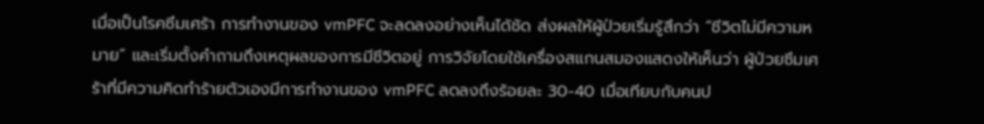เมื่อเป็นโรคซึมเศร้า การทำงานของ vmPFC จะลดลงอย่างเห็นได้ชัด ส่งผลให้ผู้ป่วยเริ่มรู้สึกว่า “ชีวิตไม่มีความหมาย” และเริ่มตั้งคำถามถึงเหตุผลของการมีชีวิตอยู่ การวิจัยโดยใช้เครื่องสแกนสมองแสดงให้เห็นว่า ผู้ป่วยซึมเศร้าที่มีความคิดทำร้ายตัวเองมีการทำงานของ vmPFC ลดลงถึงร้อยละ 30-40 เมื่อเทียบกับคนป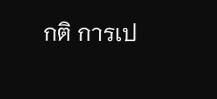กติ การเป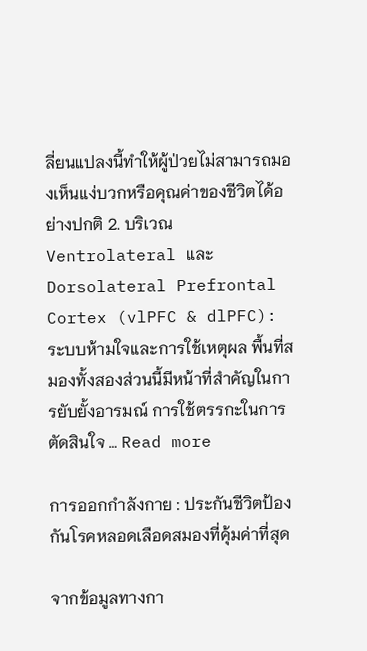ลี่ยนแปลงนี้ทำให้ผู้ป่วยไม่สามารถมองเห็นแง่บวกหรือคุณค่าของชีวิตได้อย่างปกติ 2. บริเวณ Ventrolateral และ Dorsolateral Prefrontal Cortex (vlPFC & dlPFC): ระบบห้ามใจและการใช้เหตุผล พื้นที่สมองทั้งสองส่วนนี้มีหน้าที่สำคัญในการยับยั้งอารมณ์ การใช้ตรรกะในการตัดสินใจ … Read more

การออกกำลังกาย : ประกันชีวิตป้องกันโรคหลอดเลือดสมองที่คุ้มค่าที่สุด

จากข้อมูลทางกา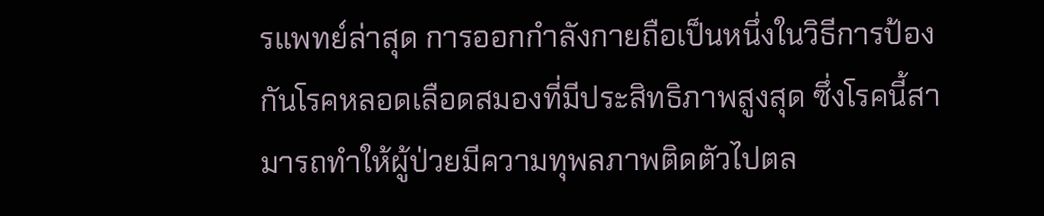รแพทย์ล่าสุด การออกกำลังกายถือเป็นหนึ่งในวิธีการป้องกันโรคหลอดเลือดสมองที่มีประสิทธิภาพสูงสุด ซึ่งโรคนี้สามารถทำให้ผู้ป่วยมีความทุพลภาพติดตัวไปตล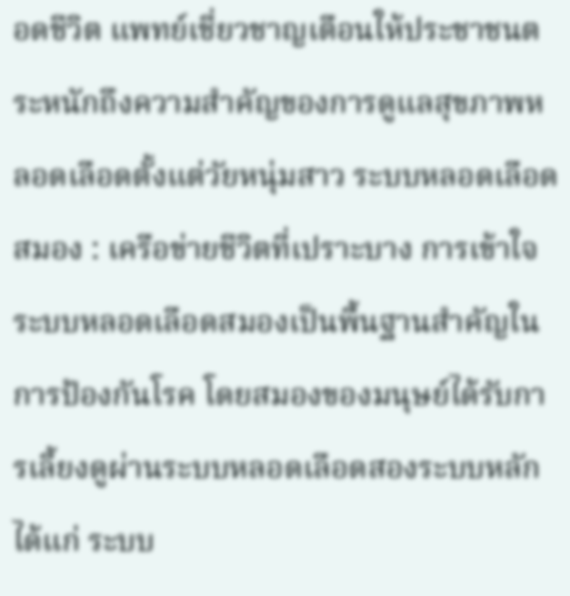อดชีวิต แพทย์เชี่ยวชาญเตือนให้ประชาชนตระหนักถึงความสำคัญของการดูแลสุขภาพหลอดเลือดตั้งแต่วัยหนุ่มสาว ระบบหลอดเลือดสมอง : เครือข่ายชีวิตที่เปราะบาง การเข้าใจระบบหลอดเลือดสมองเป็นพื้นฐานสำคัญในการป้องกันโรค โดยสมองของมนุษย์ได้รับการเลี้ยงดูผ่านระบบหลอดเลือดสองระบบหลัก ได้แก่ ระบบ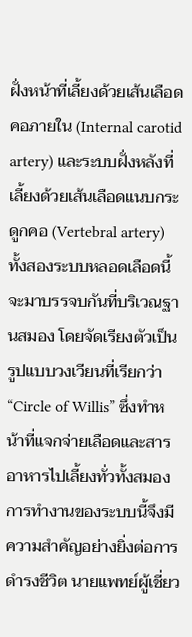ฝั่งหน้าที่เลี้ยงด้วยเส้นเลือดคอภายใน (Internal carotid artery) และระบบฝั่งหลังที่เลี้ยงด้วยเส้นเลือดแนบกระดูกคอ (Vertebral artery) ทั้งสองระบบหลอดเลือดนี้จะมาบรรจบกันที่บริเวณฐานสมอง โดยจัดเรียงตัวเป็นรูปแบบวงเวียนที่เรียกว่า “Circle of Willis” ซึ่งทำหน้าที่แจกจ่ายเลือดและสารอาหารไปเลี้ยงทั่วทั้งสมอง การทำงานของระบบนี้จึงมีความสำคัญอย่างยิ่งต่อการดำรงชีวิต นายแพทย์ผู้เชี่ยว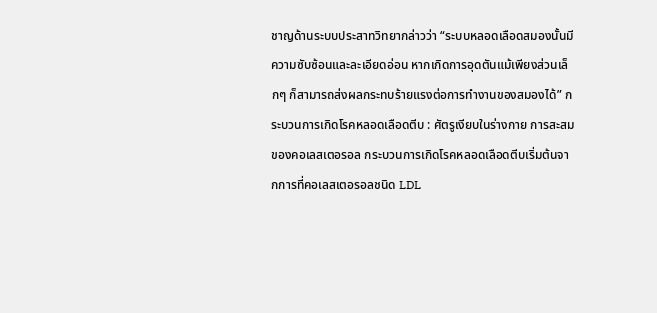ชาญด้านระบบประสาทวิทยากล่าวว่า “ระบบหลอดเลือดสมองนั้นมีความซับซ้อนและละเอียดอ่อน หากเกิดการอุดตันแม้เพียงส่วนเล็กๆ ก็สามารถส่งผลกระทบร้ายแรงต่อการทำงานของสมองได้” กระบวนการเกิดโรคหลอดเลือดตีบ : ศัตรูเงียบในร่างกาย การสะสมของคอเลสเตอรอล กระบวนการเกิดโรคหลอดเลือดตีบเริ่มต้นจากการที่คอเลสเตอรอลชนิด LDL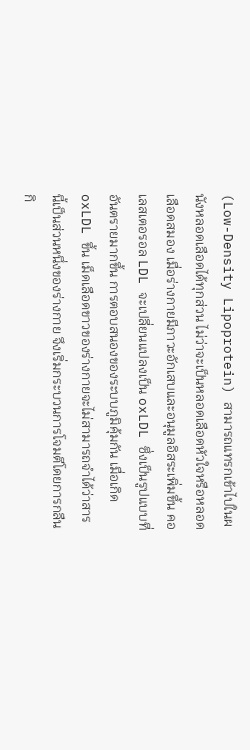(Low-Density Lipoprotein) สามารถแทรกเข้าไปในผนังหลอดเลือดได้ทุกส่วน ไม่ว่าจะเป็นหลอดเลือดหัวใจหรือหลอดเลือดสมอง เมื่อร่างกายมีภาวะอักเสบและอนุมูลอิสระเพิ่มขึ้น คอเลสเตอรอล LDL จะเปลี่ยนแปลงเป็น oxLDL ซึ่งเป็นรูปแบบที่อันตรายมากขึ้น การตอบสนองของระบบภูมิคุ้มกัน เมื่อเกิด oxLDL ขึ้น เม็ดเลือดขาวของร่างกายจะไม่สามารถจำได้ว่าสารนี้เป็นส่วนหนึ่งของร่างกาย จึงเริ่มกระบวนการโจมตีโดยการกลืนกิ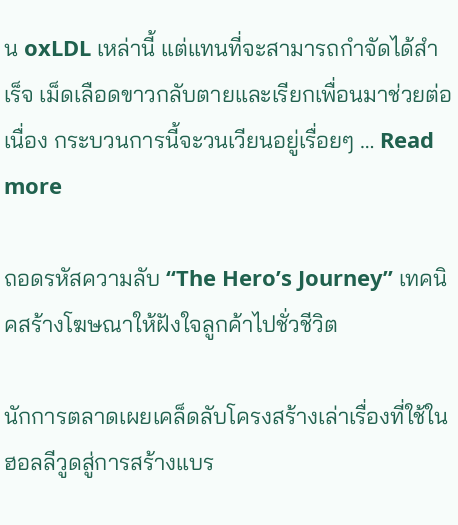น oxLDL เหล่านี้ แต่แทนที่จะสามารถกำจัดได้สำเร็จ เม็ดเลือดขาวกลับตายและเรียกเพื่อนมาช่วยต่อเนื่อง กระบวนการนี้จะวนเวียนอยู่เรื่อยๆ … Read more

ถอดรหัสความลับ “The Hero’s Journey” เทคนิคสร้างโฆษณาให้ฝังใจลูกค้าไปชั่วชีวิต

นักการตลาดเผยเคล็ดลับโครงสร้างเล่าเรื่องที่ใช้ในฮอลลีวูดสู่การสร้างแบร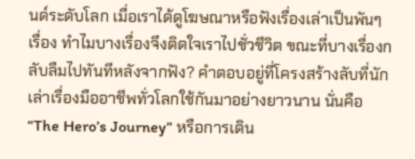นด์ระดับโลก เมื่อเราได้ดูโฆษณาหรือฟังเรื่องเล่าเป็นพันๆ เรื่อง ทำไมบางเรื่องจึงติดใจเราไปชั่วชีวิต ขณะที่บางเรื่องกลับลืมไปทันทีหลังจากฟัง? คำตอบอยู่ที่โครงสร้างลับที่นักเล่าเรื่องมืออาชีพทั่วโลกใช้กันมาอย่างยาวนาน นั่นคือ “The Hero’s Journey” หรือการเดิน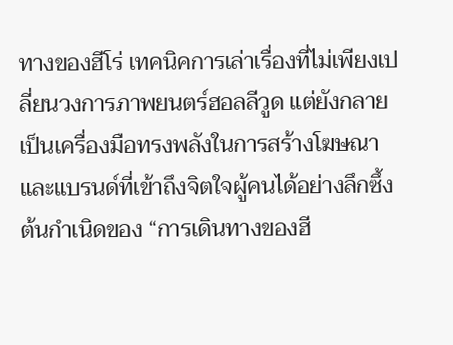ทางของฮีโร่ เทคนิคการเล่าเรื่องที่ไม่เพียงเปลี่ยนวงการภาพยนตร์ฮอลลีวูด แต่ยังกลายเป็นเครื่องมือทรงพลังในการสร้างโฆษณาและแบรนด์ที่เข้าถึงจิตใจผู้คนได้อย่างลึกซึ้ง ต้นกำเนิดของ “การเดินทางของฮี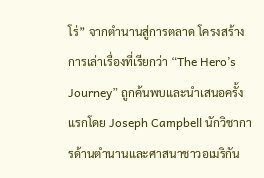โร่” จากตำนานสู่การตลาด โครงสร้างการเล่าเรื่องที่เรียกว่า “The Hero’s Journey” ถูกค้นพบและนำเสนอครั้งแรกโดย Joseph Campbell นักวิชาการด้านตำนานและศาสนาชาวอเมริกัน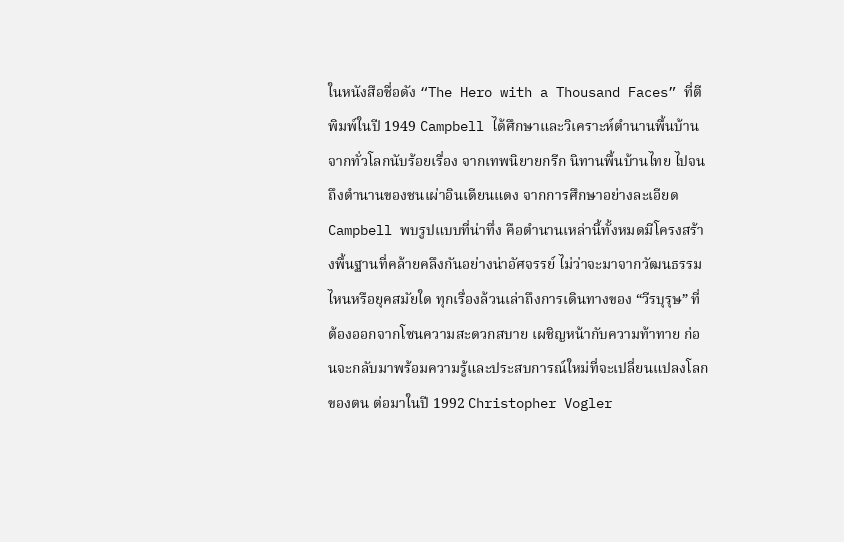ในหนังสือชื่อดัง “The Hero with a Thousand Faces” ที่ตีพิมพ์ในปี 1949 Campbell ได้ศึกษาและวิเคราะห์ตำนานพื้นบ้านจากทั่วโลกนับร้อยเรื่อง จากเทพนิยายกรีก นิทานพื้นบ้านไทย ไปจนถึงตำนานของชนเผ่าอินเดียนแดง จากการศึกษาอย่างละเอียด Campbell พบรูปแบบที่น่าทึ่ง คือตำนานเหล่านี้ทั้งหมดมีโครงสร้างพื้นฐานที่คล้ายคลึงกันอย่างน่าอัศจรรย์ ไม่ว่าจะมาจากวัฒนธรรมไหนหรือยุคสมัยใด ทุกเรื่องล้วนเล่าถึงการเดินทางของ “วีรบุรุษ” ที่ต้องออกจากโซนความสะดวกสบาย เผชิญหน้ากับความท้าทาย ก่อนจะกลับมาพร้อมความรู้และประสบการณ์ใหม่ที่จะเปลี่ยนแปลงโลกของตน ต่อมาในปี 1992 Christopher Vogler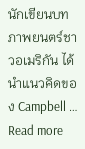นักเขียนบทภาพยนตร์ชาวอเมริกัน ได้นำแนวคิดของ Campbell … Read more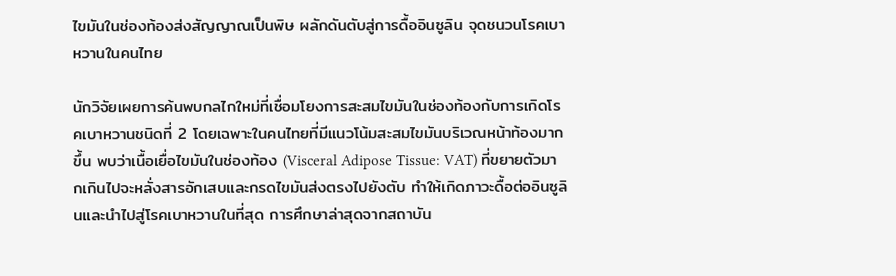ไขมันในช่องท้องส่งสัญญาณเป็นพิษ ผลักดันตับสู่การดื้ออินซูลิน จุดชนวนโรคเบาหวานในคนไทย

นักวิจัยเผยการค้นพบกลไกใหม่ที่เชื่อมโยงการสะสมไขมันในช่องท้องกับการเกิดโรคเบาหวานชนิดที่ 2 โดยเฉพาะในคนไทยที่มีแนวโน้มสะสมไขมันบริเวณหน้าท้องมากขึ้น พบว่าเนื้อเยื่อไขมันในช่องท้อง (Visceral Adipose Tissue: VAT) ที่ขยายตัวมากเกินไปจะหลั่งสารอักเสบและกรดไขมันส่งตรงไปยังตับ ทำให้เกิดภาวะดื้อต่ออินซูลินและนำไปสู่โรคเบาหวานในที่สุด การศึกษาล่าสุดจากสถาบัน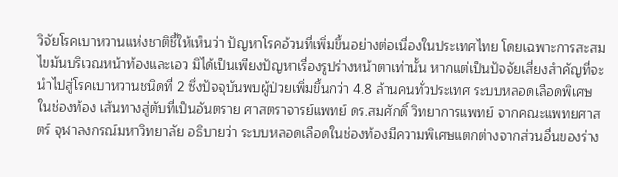วิจัยโรคเบาหวานแห่งชาติชี้ให้เห็นว่า ปัญหาโรคอ้วนที่เพิ่มขึ้นอย่างต่อเนื่องในประเทศไทย โดยเฉพาะการสะสมไขมันบริเวณหน้าท้องและเอว มิได้เป็นเพียงปัญหาเรื่องรูปร่างหน้าตาเท่านั้น หากแต่เป็นปัจจัยเสี่ยงสำคัญที่จะนำไปสู่โรคเบาหวานชนิดที่ 2 ซึ่งปัจจุบันพบผู้ป่วยเพิ่มขึ้นกว่า 4.8 ล้านคนทั่วประเทศ ระบบหลอดเลือดพิเศษในช่องท้อง เส้นทางสู่ตับที่เป็นอันตราย ศาสตราจารย์แพทย์ ดร.สมศักดิ์ วิทยาการแพทย์ จากคณะแพทยศาสตร์ จุฬาลงกรณ์มหาวิทยาลัย อธิบายว่า ระบบหลอดเลือดในช่องท้องมีความพิเศษแตกต่างจากส่วนอื่นของร่าง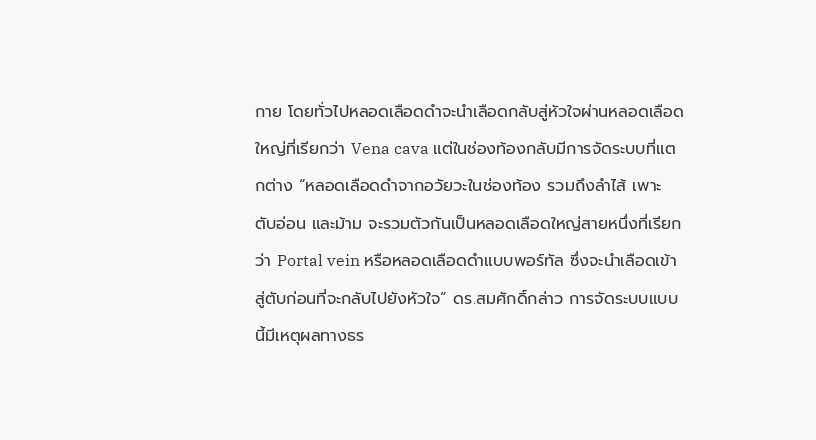กาย โดยทั่วไปหลอดเลือดดำจะนำเลือดกลับสู่หัวใจผ่านหลอดเลือดใหญ่ที่เรียกว่า Vena cava แต่ในช่องท้องกลับมีการจัดระบบที่แตกต่าง “หลอดเลือดดำจากอวัยวะในช่องท้อง รวมถึงลำไส้ เพาะ ตับอ่อน และม้าม จะรวมตัวกันเป็นหลอดเลือดใหญ่สายหนึ่งที่เรียกว่า Portal vein หรือหลอดเลือดดำแบบพอร์ทัล ซึ่งจะนำเลือดเข้าสู่ตับก่อนที่จะกลับไปยังหัวใจ” ดร.สมศักดิ์กล่าว การจัดระบบแบบนี้มีเหตุผลทางธร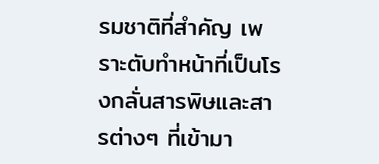รมชาติที่สำคัญ เพราะตับทำหน้าที่เป็นโรงกลั่นสารพิษและสารต่างๆ ที่เข้ามา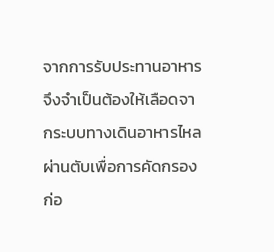จากการรับประทานอาหาร จึงจำเป็นต้องให้เลือดจากระบบทางเดินอาหารไหลผ่านตับเพื่อการคัดกรองก่อ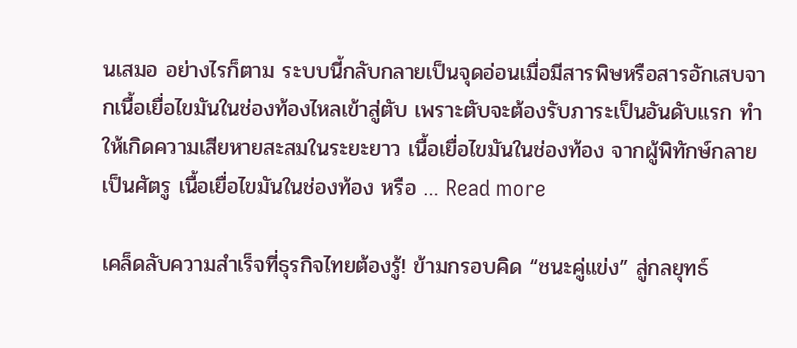นเสมอ อย่างไรก็ตาม ระบบนี้กลับกลายเป็นจุดอ่อนเมื่อมีสารพิษหรือสารอักเสบจากเนื้อเยื่อไขมันในช่องท้องไหลเข้าสู่ตับ เพราะตับจะต้องรับภาระเป็นอันดับแรก ทำให้เกิดความเสียหายสะสมในระยะยาว เนื้อเยื่อไขมันในช่องท้อง จากผู้พิทักษ์กลายเป็นศัตรู เนื้อเยื่อไขมันในช่องท้อง หรือ … Read more

เคล็ดลับความสำเร็จที่ธุรกิจไทยต้องรู้! ข้ามกรอบคิด “ชนะคู่แข่ง” สู่กลยุทธ์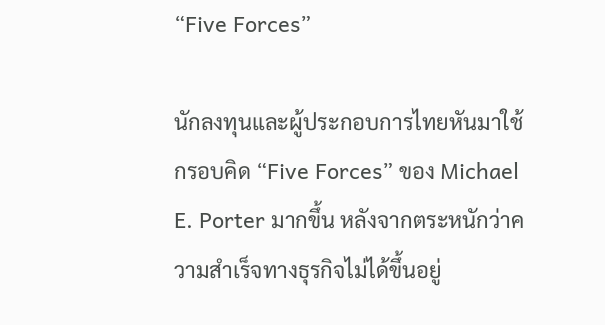“Five Forces”

นักลงทุนและผู้ประกอบการไทยหันมาใช้กรอบคิด “Five Forces” ของ Michael E. Porter มากขึ้น หลังจากตระหนักว่าความสำเร็จทางธุรกิจไม่ได้ขึ้นอยู่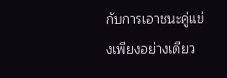กับการเอาชนะคู่แข่งเพียงอย่างเดียว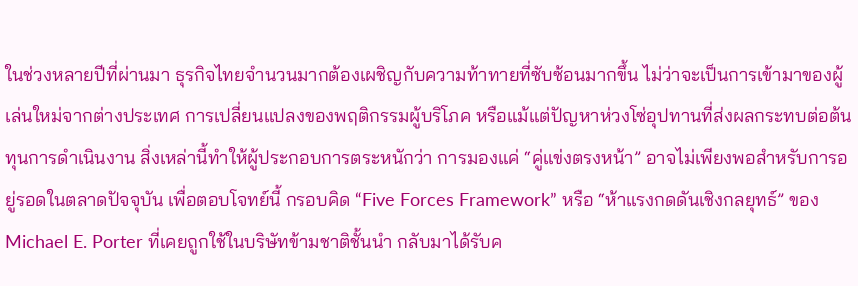ในช่วงหลายปีที่ผ่านมา ธุรกิจไทยจำนวนมากต้องเผชิญกับความท้าทายที่ซับซ้อนมากขึ้น ไม่ว่าจะเป็นการเข้ามาของผู้เล่นใหม่จากต่างประเทศ การเปลี่ยนแปลงของพฤติกรรมผู้บริโภค หรือแม้แต่ปัญหาห่วงโซ่อุปทานที่ส่งผลกระทบต่อต้นทุนการดำเนินงาน สิ่งเหล่านี้ทำให้ผู้ประกอบการตระหนักว่า การมองแค่ “คู่แข่งตรงหน้า” อาจไม่เพียงพอสำหรับการอยู่รอดในตลาดปัจจุบัน เพื่อตอบโจทย์นี้ กรอบคิด “Five Forces Framework” หรือ “ห้าแรงกดดันเชิงกลยุทธ์” ของ Michael E. Porter ที่เคยถูกใช้ในบริษัทข้ามชาติชั้นนำ กลับมาได้รับค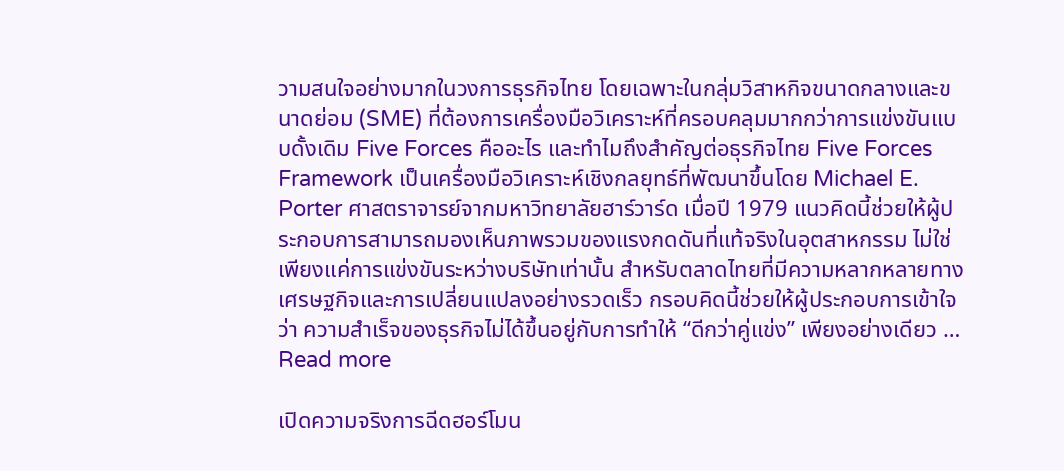วามสนใจอย่างมากในวงการธุรกิจไทย โดยเฉพาะในกลุ่มวิสาหกิจขนาดกลางและขนาดย่อม (SME) ที่ต้องการเครื่องมือวิเคราะห์ที่ครอบคลุมมากกว่าการแข่งขันแบบดั้งเดิม Five Forces คืออะไร และทำไมถึงสำคัญต่อธุรกิจไทย Five Forces Framework เป็นเครื่องมือวิเคราะห์เชิงกลยุทธ์ที่พัฒนาขึ้นโดย Michael E. Porter ศาสตราจารย์จากมหาวิทยาลัยฮาร์วาร์ด เมื่อปี 1979 แนวคิดนี้ช่วยให้ผู้ประกอบการสามารถมองเห็นภาพรวมของแรงกดดันที่แท้จริงในอุตสาหกรรม ไม่ใช่เพียงแค่การแข่งขันระหว่างบริษัทเท่านั้น สำหรับตลาดไทยที่มีความหลากหลายทางเศรษฐกิจและการเปลี่ยนแปลงอย่างรวดเร็ว กรอบคิดนี้ช่วยให้ผู้ประกอบการเข้าใจว่า ความสำเร็จของธุรกิจไม่ได้ขึ้นอยู่กับการทำให้ “ดีกว่าคู่แข่ง” เพียงอย่างเดียว … Read more

เปิดความจริงการฉีดฮอร์โมน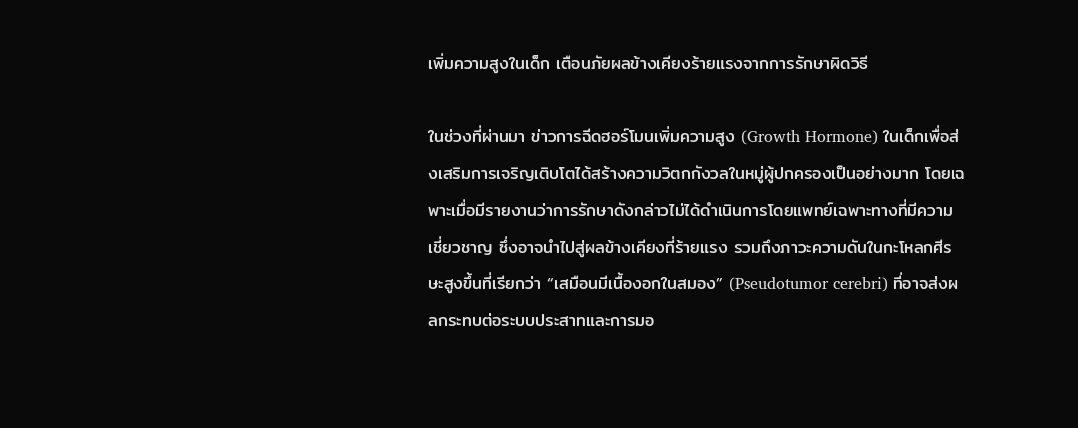เพิ่มความสูงในเด็ก เตือนภัยผลข้างเคียงร้ายแรงจากการรักษาผิดวิธี

ในช่วงที่ผ่านมา ข่าวการฉีดฮอร์โมนเพิ่มความสูง (Growth Hormone) ในเด็กเพื่อส่งเสริมการเจริญเติบโตได้สร้างความวิตกกังวลในหมู่ผู้ปกครองเป็นอย่างมาก โดยเฉพาะเมื่อมีรายงานว่าการรักษาดังกล่าวไม่ได้ดำเนินการโดยแพทย์เฉพาะทางที่มีความเชี่ยวชาญ ซึ่งอาจนำไปสู่ผลข้างเคียงที่ร้ายแรง รวมถึงภาวะความดันในกะโหลกศีรษะสูงขึ้นที่เรียกว่า “เสมือนมีเนื้องอกในสมอง” (Pseudotumor cerebri) ที่อาจส่งผลกระทบต่อระบบประสาทและการมอ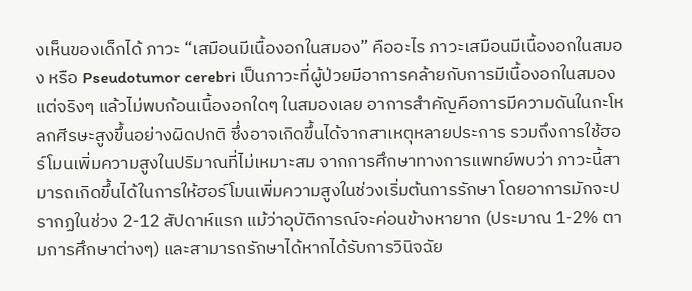งเห็นของเด็กได้ ภาวะ “เสมือนมีเนื้องอกในสมอง” คืออะไร ภาวะเสมือนมีเนื้องอกในสมอง หรือ Pseudotumor cerebri เป็นภาวะที่ผู้ป่วยมีอาการคล้ายกับการมีเนื้องอกในสมอง แต่จริงๆ แล้วไม่พบก้อนเนื้องอกใดๆ ในสมองเลย อาการสำคัญคือการมีความดันในกะโหลกศีรษะสูงขึ้นอย่างผิดปกติ ซึ่งอาจเกิดขึ้นได้จากสาเหตุหลายประการ รวมถึงการใช้ฮอร์โมนเพิ่มความสูงในปริมาณที่ไม่เหมาะสม จากการศึกษาทางการแพทย์พบว่า ภาวะนี้สามารถเกิดขึ้นได้ในการให้ฮอร์โมนเพิ่มความสูงในช่วงเริ่มต้นการรักษา โดยอาการมักจะปรากฏในช่วง 2-12 สัปดาห์แรก แม้ว่าอุบัติการณ์จะค่อนข้างหายาก (ประมาณ 1-2% ตามการศึกษาต่างๆ) และสามารถรักษาได้หากได้รับการวินิจฉัย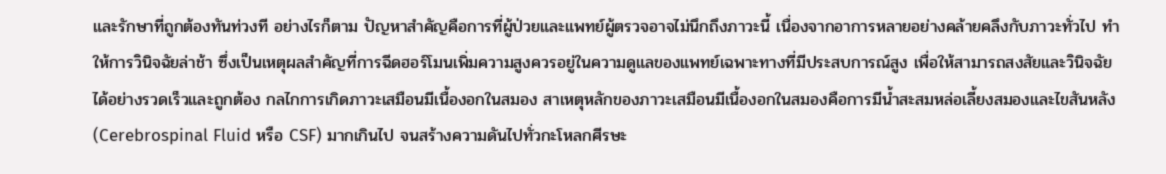และรักษาที่ถูกต้องทันท่วงที อย่างไรก็ตาม ปัญหาสำคัญคือการที่ผู้ป่วยและแพทย์ผู้ตรวจอาจไม่นึกถึงภาวะนี้ เนื่องจากอาการหลายอย่างคล้ายคลึงกับภาวะทั่วไป ทำให้การวินิจฉัยล่าช้า ซึ่งเป็นเหตุผลสำคัญที่การฉีดฮอร์โมนเพิ่มความสูงควรอยู่ในความดูแลของแพทย์เฉพาะทางที่มีประสบการณ์สูง เพื่อให้สามารถสงสัยและวินิจฉัยได้อย่างรวดเร็วและถูกต้อง กลไกการเกิดภาวะเสมือนมีเนื้องอกในสมอง สาเหตุหลักของภาวะเสมือนมีเนื้องอกในสมองคือการมีน้ำสะสมหล่อเลี้ยงสมองและไขสันหลัง (Cerebrospinal Fluid หรือ CSF) มากเกินไป จนสร้างความดันไปทั่วกะโหลกศีรษะ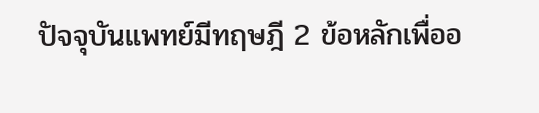ปัจจุบันแพทย์มีทฤษฎี 2 ข้อหลักเพื่ออ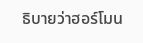ธิบายว่าฮอร์โมน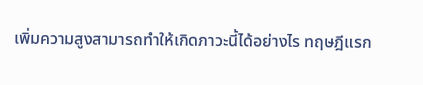เพิ่มความสูงสามารถทำให้เกิดภาวะนี้ได้อย่างไร ทฤษฎีแรก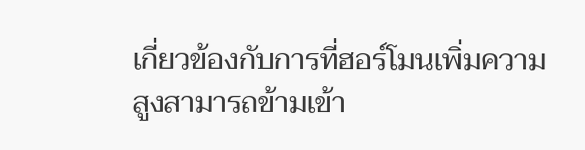เกี่ยวข้องกับการที่ฮอร์โมนเพิ่มความสูงสามารถข้ามเข้า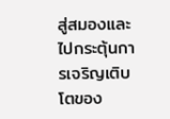สู่สมองและไปกระตุ้นการเจริญเติบโตของ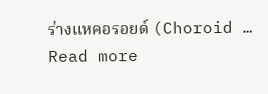ร่างแหคอรอยด์ (Choroid … Read more